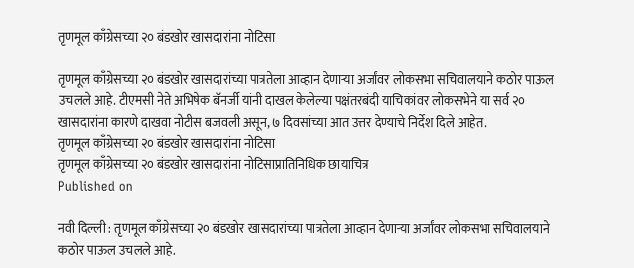तृणमूल काँग्रेसच्या २० बंडखोर खासदारांना नोटिसा

तृणमूल काँग्रेसच्या २० बंडखोर खासदारांच्या पात्रतेला आव्हान देणाऱ्या अर्जांवर लोकसभा सचिवालयाने कठोर पाऊल उचलले आहे. टीएमसी नेते अभिषेक बॅनर्जी यांनी दाखल केलेल्या पक्षंतरबंदी याचिकांवर लोकसभेने या सर्व २० खासदारांना कारणे दाखवा नोटीस बजवली असून, ७ दिवसांच्या आत उत्तर देण्याचे निर्देश दिले आहेत.
तृणमूल काँग्रेसच्या २० बंडखोर खासदारांना नोटिसा
तृणमूल काँग्रेसच्या २० बंडखोर खासदारांना नोटिसाप्रातिनिधिक छायाचित्र
Published on

नवी दिल्ली : तृणमूल काँग्रेसच्या २० बंडखोर खासदारांच्या पात्रतेला आव्हान देणाऱ्या अर्जांवर लोकसभा सचिवालयाने कठोर पाऊल उचलले आहे.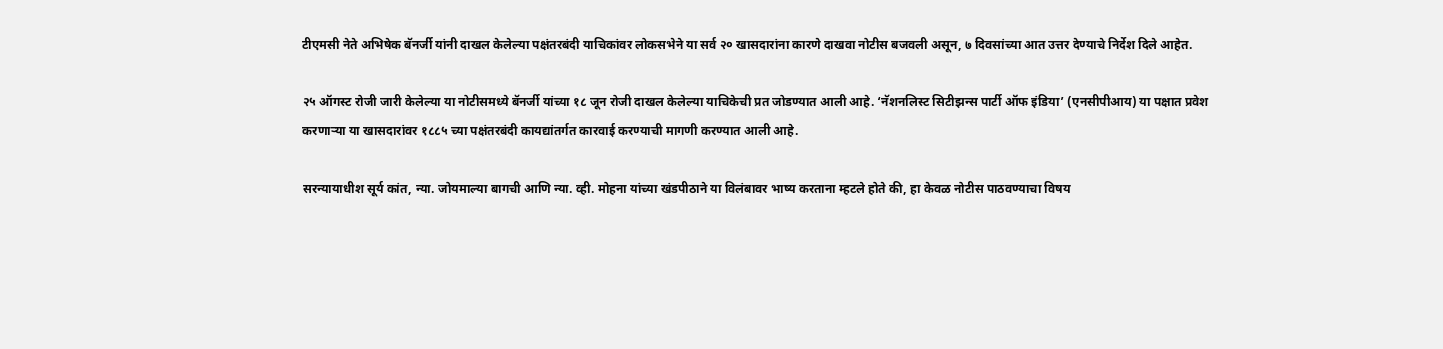टीएमसी नेते अभिषेक बॅनर्जी यांनी दाखल केलेल्या पक्षंतरबंदी याचिकांवर लोकसभेने या सर्व २० खासदारांना कारणे दाखवा नोटीस बजवली असून, ७ दिवसांच्या आत उत्तर देण्याचे निर्देश दिले आहेत.

२५ ऑगस्ट रोजी जारी केलेल्या या नोटीसमध्ये बॅनर्जी यांच्या १८ जून रोजी दाखल केलेल्या याचिकेची प्रत जोडण्यात आली आहे. ‘नॅशनलिस्ट सिटीझन्स पार्टी ऑफ इंडिया’ (एनसीपीआय) या पक्षात प्रवेश करणाऱ्या या खासदारांवर १८८५ च्या पक्षंतरबंदी कायद्यांतर्गत कारवाई करण्याची मागणी करण्यात आली आहे.

सरन्यायाधीश सूर्य कांत, न्या. जोयमाल्या बागची आणि न्या. व्ही. मोहना यांच्या खंडपीठाने या विलंबावर भाष्य करताना म्हटले होते की, हा केवळ नोटीस पाठवण्याचा विषय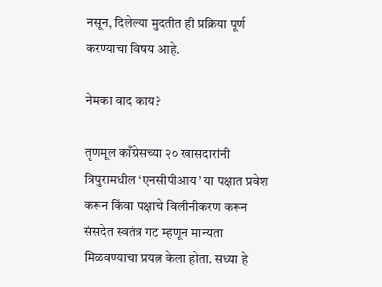नसून, दिलेल्या मुदतीत ही प्रक्रिया पूर्ण करण्याचा विषय आहे.

नेमका वाद काय?

तृणमूल काँग्रेसच्या २० खासदारांनी त्रिपुरामधील ‘एनसीपीआय’ या पक्षात प्रवेश करून किंवा पक्षाचे विलीनीकरण करून संसदेत स्वतंत्र गट म्हणून मान्यता मिळवण्याचा प्रयत्न केला होता. सध्या हे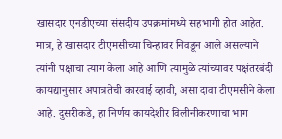खासदार एनडीएच्या संसदीय उपक्रमांमध्ये सहभागी होत आहेत. मात्र, हे खासदार टीएमसीच्या चिन्हावर निवडून आले असल्याने त्यांनी पक्षाचा त्याग केला आहे आणि त्यामुळे त्यांच्यावर पक्षंतरबंदी कायद्यानुसार अपात्रतेची कारवाई व्हावी, असा दावा टीएमसीने केला आहे. दुसरीकडे, हा निर्णय कायदेशीर विलीनीकरणाचा भाग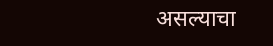असल्याचा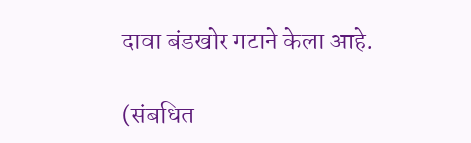दावा बंडखोर गटाने केला आहे.

(संबधित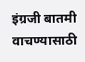इंग्रजी बातमी वाचण्यासाठी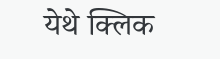येथे क्लिक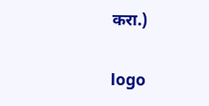करा.)

logo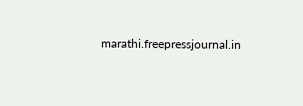marathi.freepressjournal.in